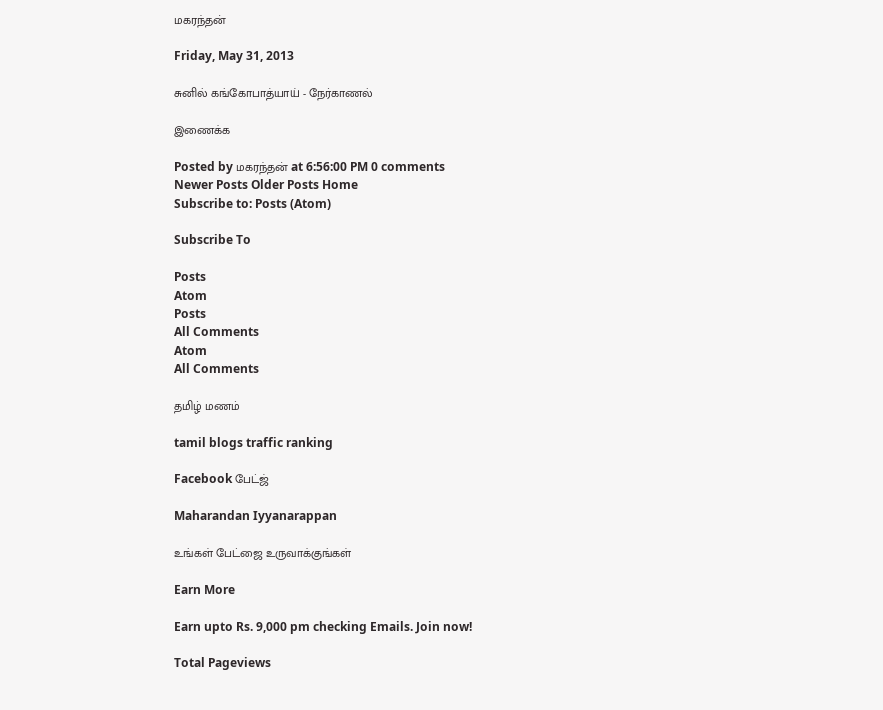மகரந்தன்

Friday, May 31, 2013

சுனில் கங்கோபாத்யாய் - நேர்காணல்

இணைக்க

Posted by மகரந்தன் at 6:56:00 PM 0 comments
Newer Posts Older Posts Home
Subscribe to: Posts (Atom)

Subscribe To

Posts
Atom
Posts
All Comments
Atom
All Comments

தமிழ் மணம்

tamil blogs traffic ranking

Facebook பேட்ஜ்

Maharandan Iyyanarappan

உங்கள் பேட்ஜை உருவாக்குங்கள்

Earn More

Earn upto Rs. 9,000 pm checking Emails. Join now!

Total Pageviews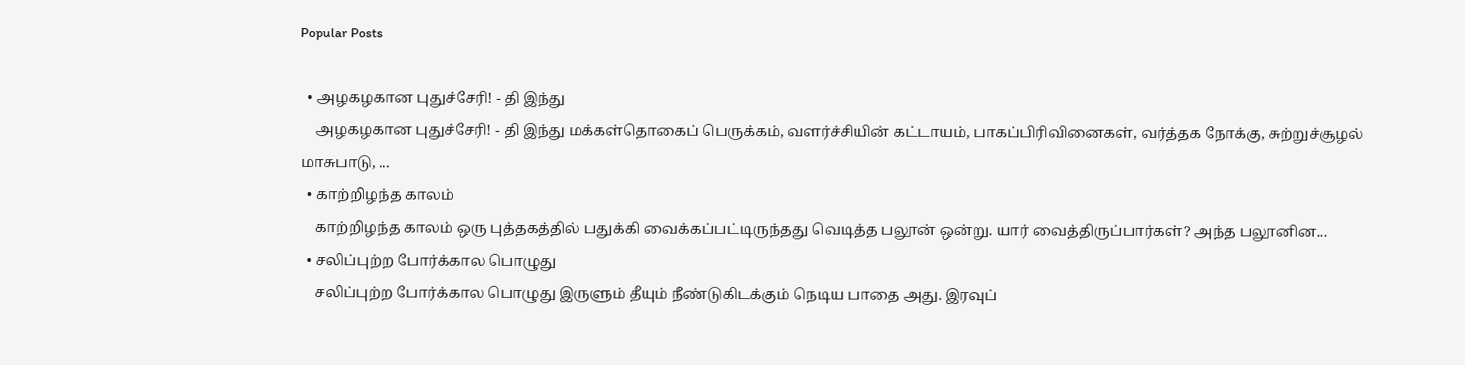Popular Posts

  • அழகழகான புதுச்சேரி! - தி இந்து
    அழகழகான புதுச்சேரி! - தி இந்து மக்கள்தொகைப் பெருக்கம், வளர்ச்சியின் கட்டாயம், பாகப்பிரிவினைகள், வர்த்தக நோக்கு, சுற்றுச்சூழல் மாசுபாடு, ...
  • காற்றிழந்த காலம்
    காற்றிழந்த காலம் ஒரு புத்தகத்தில் பதுக்கி வைக்கப்பட்டிருந்தது வெடித்த பலூன் ஒன்று. யார் வைத்திருப்பார்கள்? அந்த பலூனின...
  • சலிப்புற்ற போர்க்கால பொழுது
    சலிப்புற்ற போர்க்கால பொழுது இருளும் தீயும் நீண்டுகிடக்கும் நெடிய பாதை அது. இரவுப்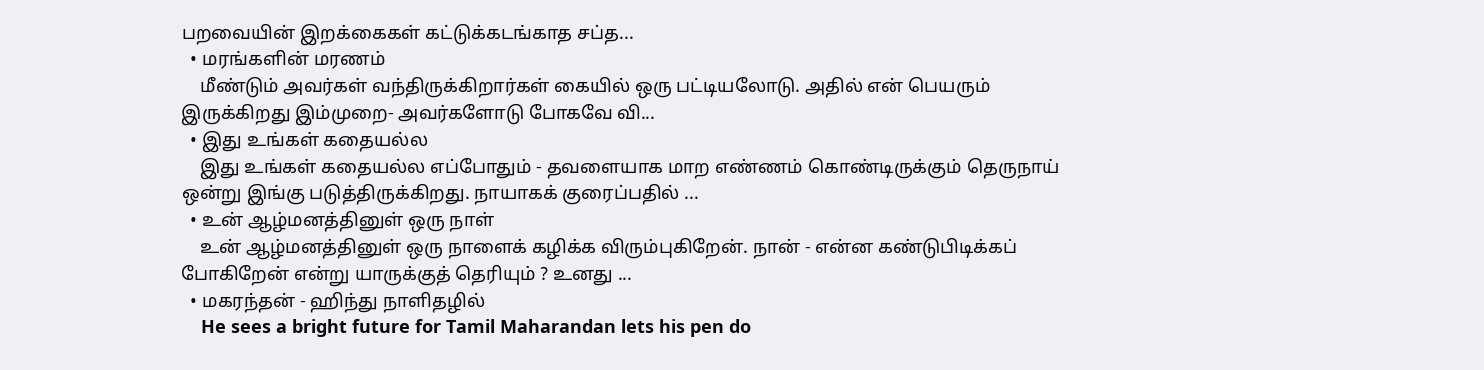பறவையின் இறக்கைகள் கட்டுக்கடங்காத சப்த...
  • மரங்களின் மரணம்
    மீண்டும் அவர்கள் வந்திருக்கிறார்கள் கையில் ஒரு பட்டியலோடு. அதில் என் பெயரும் இருக்கிறது இம்முறை- அவர்களோடு போகவே வி...
  • இது உங்கள் கதையல்ல
    இது உங்கள் கதையல்ல எப்போதும் - தவளையாக மாற எண்ணம் கொண்டிருக்கும் தெருநாய் ஒன்று இங்கு படுத்திருக்கிறது. நாயாகக் குரைப்பதில் ...
  • உன் ஆழ்மனத்தினுள் ஒரு நாள்
    உன் ஆழ்மனத்தினுள் ஒரு நாளைக் கழிக்க விரும்புகிறேன். நான் - என்ன கண்டுபிடிக்கப் போகிறேன் என்று யாருக்குத் தெரியும் ? உனது ...
  • மகரந்தன் - ஹிந்து நாளிதழில்
    He sees a bright future for Tamil Maharandan lets his pen do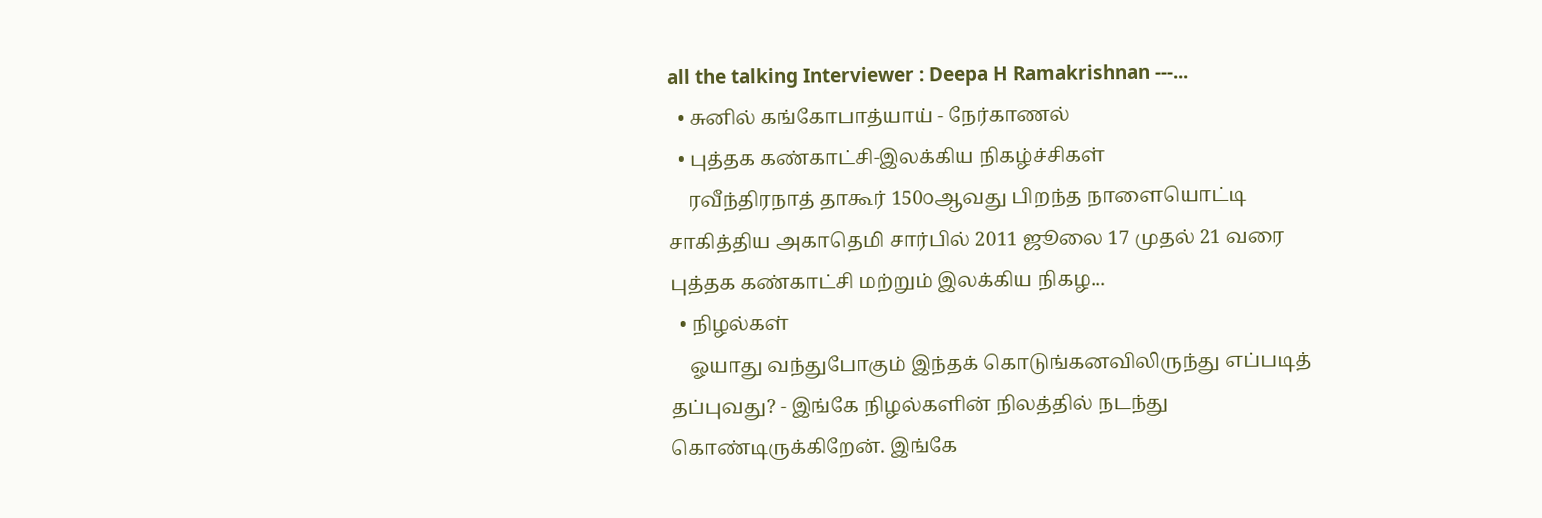all the talking Interviewer : Deepa H Ramakrishnan ---...
  • சுனில் கங்கோபாத்யாய் - நேர்காணல்
  • புத்தக கண்காட்சி-இலக்கிய நிகழ்ச்சிகள்
    ரவீந்திரநாத் தாகூர் 150௦ஆவது பிறந்த நாளையொட்டி சாகித்திய அகாதெமி சார்பில் 2011 ஜூலை 17 முதல் 21 வரை புத்தக கண்காட்சி மற்றும் இலக்கிய நிகழ...
  • நிழல்கள்
    ஓயாது வந்துபோகும் இந்தக் கொடுங்கனவிலிருந்து எப்படித் தப்புவது? - இங்கே நிழல்களின் நிலத்தில் நடந்து கொண்டிருக்கிறேன். இங்கே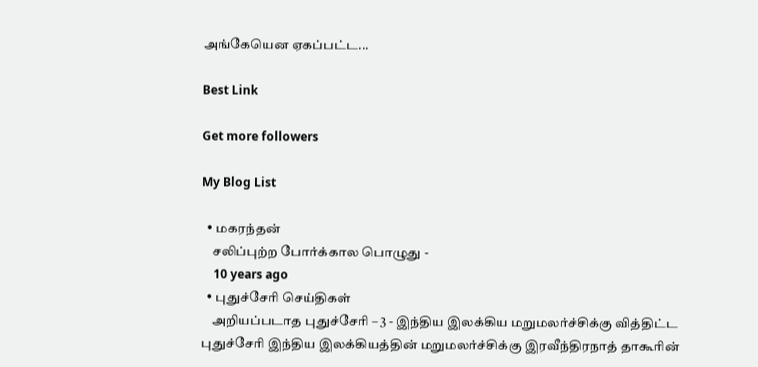அங்கேயென ஏகப்பட்ட...

Best Link

Get more followers

My Blog List

  • மகரந்தன்
    சலிப்புற்ற போர்க்கால பொழுது -
    10 years ago
  • புதுச்சேரி செய்திகள்
    அறியப்படாத புதுச்சேரி – 3 - இந்திய இலக்கிய மறுமலர்ச்சிக்கு வித்திட்ட புதுச்சேரி இந்திய இலக்கியத்தின் மறுமலர்ச்சிக்கு இரவீந்திரநாத் தாகூரின்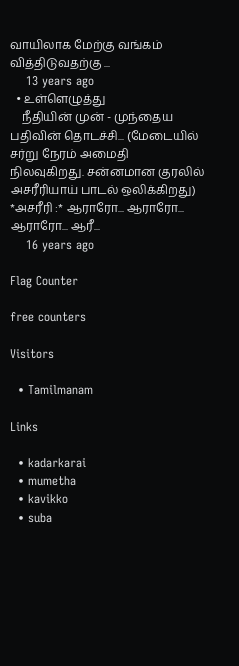வாயிலாக மேற்கு வங்கம் வித்திடுவதற்கு ...
    13 years ago
  • உள்ளெழுத்து
    நீதியின் முன் - முந்தைய பதிவின் தொடச்சி... (மேடையில் சர்று நேரம் அமைதி நிலவுகிறது. சன்னமான குரலில் அசரீரியாய் பாடல் ஒலிக்கிறது) *அசரீரி :* ஆராரோ... ஆராரோ... ஆராரோ... ஆரீ...
    16 years ago

Flag Counter

free counters

Visitors

  • Tamilmanam

Links

  • kadarkarai
  • mumetha
  • kavikko
  • suba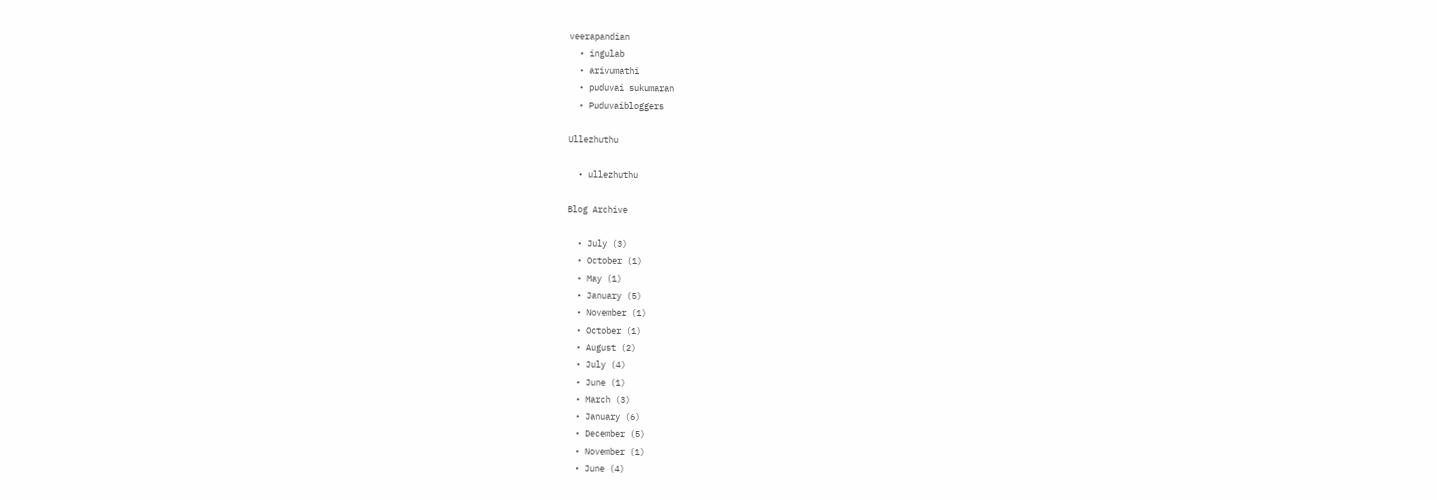veerapandian
  • ingulab
  • arivumathi
  • puduvai sukumaran
  • Puduvaibloggers

Ullezhuthu

  • ullezhuthu

Blog Archive

  • July (3)
  • October (1)
  • May (1)
  • January (5)
  • November (1)
  • October (1)
  • August (2)
  • July (4)
  • June (1)
  • March (3)
  • January (6)
  • December (5)
  • November (1)
  • June (4)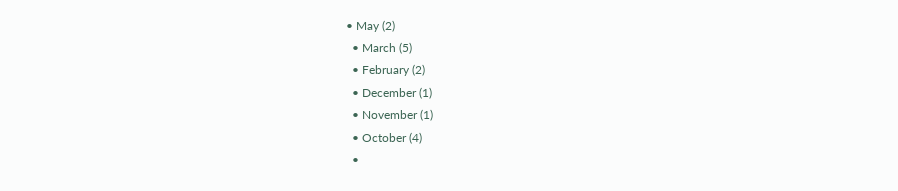• May (2)
  • March (5)
  • February (2)
  • December (1)
  • November (1)
  • October (4)
  •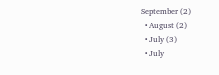September (2)
  • August (2)
  • July (3)
  • July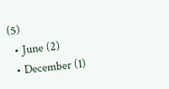(5)
  • June (2)
  • December (1)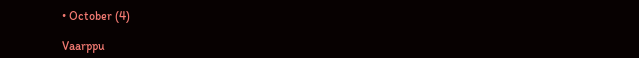• October (4)

Vaarppu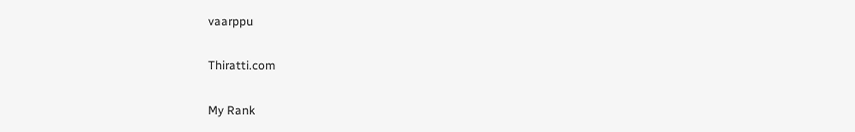vaarppu

Thiratti.com

My Rank